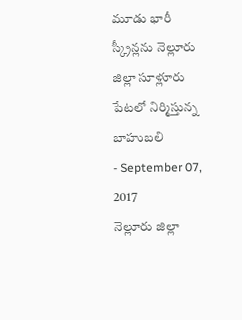మూడు భారీ స్క్రీన్లను నెల్లూరు జిల్లా సూళ్లూరు పేటలో నిర్మిస్తున్న బాహుబలి
- September 07, 2017
నెల్లూరు జిల్లా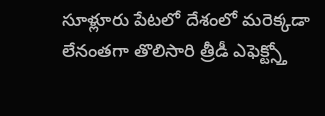సూళ్లూరు పేటలో దేశంలో మరెక్కడా లేనంతగా తొలిసారి త్రీడీ ఎఫెక్ట్స్తో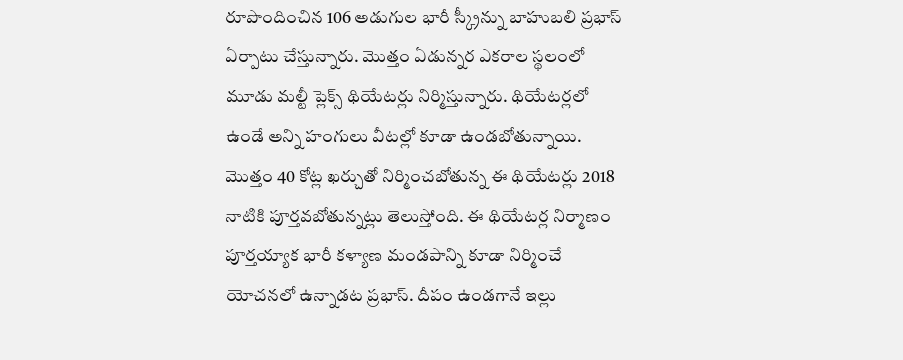రూపొందించిన 106 అడుగుల భారీ స్క్రీన్ను బాహుబలి ప్రభాస్ ఏర్పాటు చేస్తున్నారు. మొత్తం ఏడున్నర ఎకరాల స్థలంలో మూడు మల్టీ ప్లెక్స్ థియేటర్లు నిర్మిస్తున్నారు. థియేటర్లలో ఉండే అన్ని హంగులు వీటల్లో కూడా ఉండబోతున్నాయి. మొత్తం 40 కోట్ల ఖర్చుతో నిర్మించబోతున్న ఈ థియేటర్లు 2018 నాటికి పూర్తవబోతున్నట్లు తెలుస్తోంది. ఈ థియేటర్ల నిర్మాణం పూర్తయ్యాక భారీ కళ్యాణ మండపాన్ని కూడా నిర్మించే యోచనలో ఉన్నాడట ప్రభాస్. దీపం ఉండగానే ఇల్లు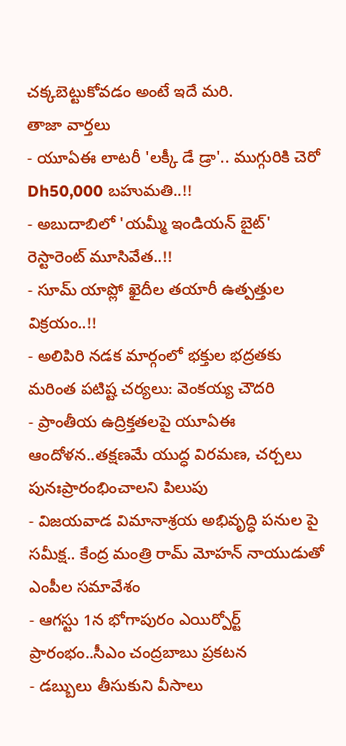చక్కబెట్టుకోవడం అంటే ఇదే మరి.
తాజా వార్తలు
- యూఏఈ లాటరీ 'లక్కీ డే డ్రా'.. ముగ్గురికి చెరో Dh50,000 బహుమతి..!!
- అబుదాబిలో 'యమ్మీ ఇండియన్ బైట్' రెస్టారెంట్ మూసివేత..!!
- సూమ్ యాప్లో ఖైదీల తయారీ ఉత్పత్తుల విక్రయం..!!
- అలిపిరి నడక మార్గంలో భక్తుల భద్రతకు మరింత పటిష్ట చర్యలు: వెంకయ్య చౌదరి
- ప్రాంతీయ ఉద్రిక్తతలపై యూఏఈ ఆందోళన..తక్షణమే యుద్ధ విరమణ, చర్చలు పునఃప్రారంభించాలని పిలుపు
- విజయవాడ విమానాశ్రయ అభివృద్ధి పనుల పై సమీక్ష.. కేంద్ర మంత్రి రామ్ మోహన్ నాయుడుతో ఎంపీల సమావేశం
- ఆగస్టు 1న భోగాపురం ఎయిర్పోర్ట్ ప్రారంభం..సీఎం చంద్రబాబు ప్రకటన
- డబ్బులు తీసుకుని వీసాలు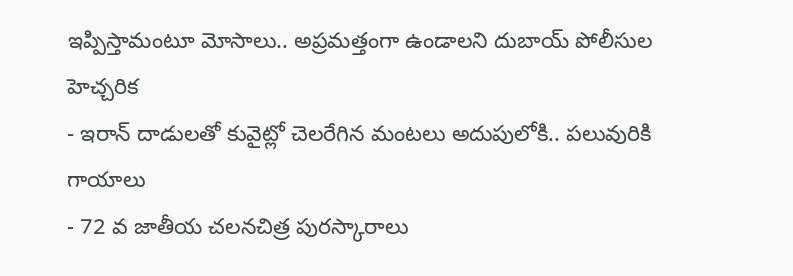ఇప్పిస్తామంటూ మోసాలు.. అప్రమత్తంగా ఉండాలని దుబాయ్ పోలీసుల హెచ్చరిక
- ఇరాన్ దాడులతో కువైట్లో చెలరేగిన మంటలు అదుపులోకి.. పలువురికి గాయాలు
- 72 వ జాతీయ చలనచిత్ర పురస్కారాలు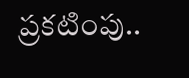ప్రకటింపు..